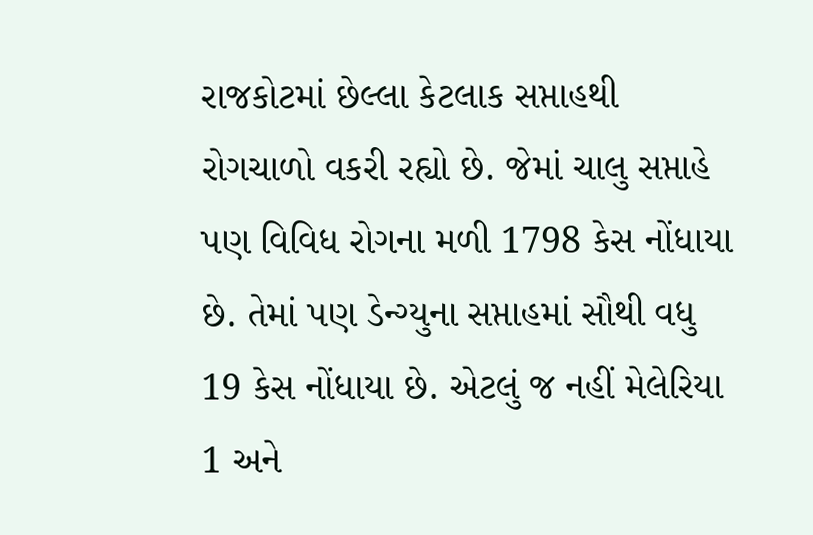રાજકોટમાં છેલ્લા કેટલાક સપ્તાહથી રોગચાળો વકરી રહ્યો છે. જેમાં ચાલુ સપ્તાહે પણ વિવિધ રોગના મળી 1798 કેસ નોંધાયા છે. તેમાં પણ ડેન્ગ્યુના સપ્તાહમાં સૌથી વધુ 19 કેસ નોંધાયા છે. એટલું જ નહીં મેલેરિયા 1 અને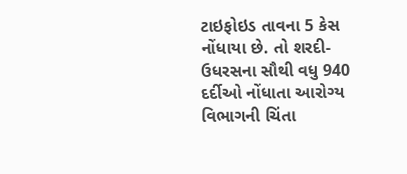ટાઇફોઇડ તાવના 5 કેસ નોંધાયા છે. તો શરદી-ઉધરસના સૌથી વધુ 940 દર્દીઓ નોંધાતા આરોગ્ય વિભાગની ચિંતા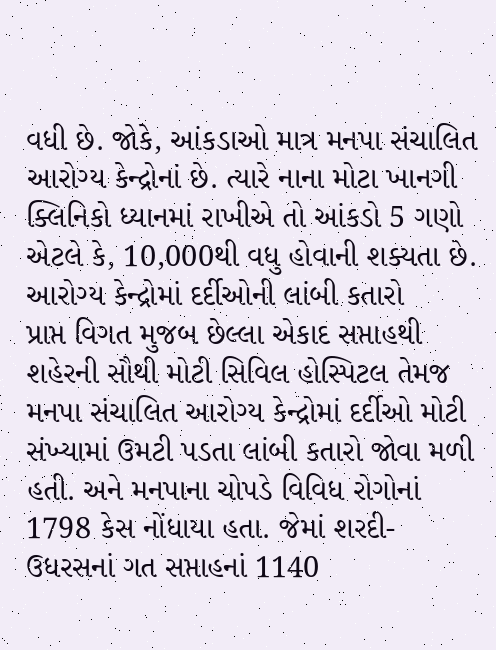વધી છે. જોકે, આંકડાઓ માત્ર મનપા સંચાલિત આરોગ્ય કેન્દ્રોનાં છે. ત્યારે નાના મોટા ખાનગી ક્લિનિકો ધ્યાનમાં રાખીએ તો આંકડો 5 ગણો એટલે કે, 10,000થી વધુ હોવાની શક્યતા છે.
આરોગ્ય કેન્દ્રોમાં દર્દીઓની લાંબી કતારો
પ્રાપ્ત વિગત મુજબ છેલ્લા એકાદ સપ્તાહથી શહેરની સૌથી મોટી સિવિલ હોસ્પિટલ તેમજ મનપા સંચાલિત આરોગ્ય કેન્દ્રોમાં દર્દીઓ મોટી સંખ્યામાં ઉમટી પડતા લાંબી કતારો જોવા મળી હતી. અને મનપાના ચોપડે વિવિધ રોગોનાં 1798 કેસ નોંધાયા હતા. જેમાં શરદી- ઉધરસનાં ગત સપ્તાહનાં 1140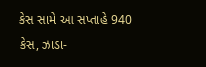કેસ સામે આ સપ્તાહે 940 કેસ, ઝાડા-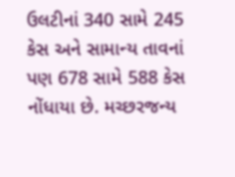ઉલટીનાં 340 સામે 245 કેસ અને સામાન્ય તાવનાં પણ 678 સામે 588 કેસ નોંધાયા છે. મચ્છરજન્ય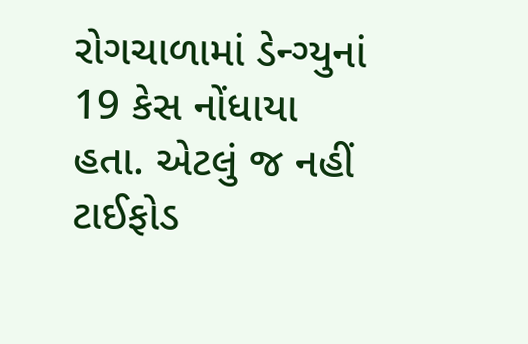રોગચાળામાં ડેન્ગ્યુનાં 19 કેસ નોંધાયા હતા. એટલું જ નહીં ટાઈફોડ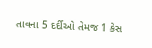તાવના 5 દર્દીઓ તેમજ 1 કેસ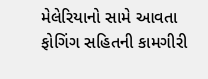મેલેરિયાનો સામે આવતા ફોગિંગ સહિતની કામગીરી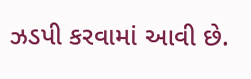ઝડપી કરવામાં આવી છે.